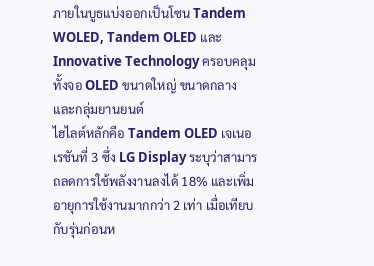ภายในบูธแบ่งออกเป็นโซน Tandem WOLED, Tandem OLED และ Innovative Technology ครอบคลุมทั้งจอ OLED ขนาดใหญ่ ขนาดกลาง และกลุ่มยานยนต์
ไฮไลต์หลักคือ Tandem OLED เจเนอเรชันที่ 3 ซึ่ง LG Display ระบุว่าสามารถลดการใช้พลังงานลงได้ 18% และเพิ่มอายุการใช้งานมากกว่า 2 เท่า เมื่อเทียบกับรุ่นก่อนห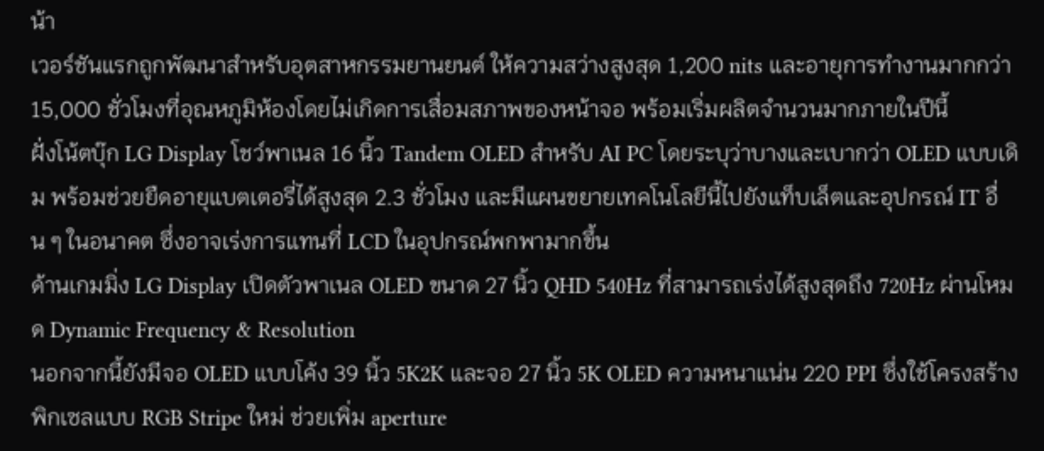น้า
เวอร์ชันแรกถูกพัฒนาสำหรับอุตสาหกรรมยานยนต์ ให้ความสว่างสูงสุด 1,200 nits และอายุการทำงานมากกว่า 15,000 ชั่วโมงที่อุณหภูมิห้องโดยไม่เกิดการเสื่อมสภาพของหน้าจอ พร้อมเริ่มผลิตจำนวนมากภายในปีนี้
ฝั่งโน้ตบุ๊ก LG Display โชว์พาเนล 16 นิ้ว Tandem OLED สำหรับ AI PC โดยระบุว่าบางและเบากว่า OLED แบบเดิม พร้อมช่วยยืดอายุแบตเตอรี่ได้สูงสุด 2.3 ชั่วโมง และมีแผนขยายเทคโนโลยีนี้ไปยังแท็บเล็ตและอุปกรณ์ IT อื่น ๆ ในอนาคต ซึ่งอาจเร่งการแทนที่ LCD ในอุปกรณ์พกพามากขึ้น
ด้านเกมมิ่ง LG Display เปิดตัวพาเนล OLED ขนาด 27 นิ้ว QHD 540Hz ที่สามารถเร่งได้สูงสุดถึง 720Hz ผ่านโหมด Dynamic Frequency & Resolution
นอกจากนี้ยังมีจอ OLED แบบโค้ง 39 นิ้ว 5K2K และจอ 27 นิ้ว 5K OLED ความหนาแน่น 220 PPI ซึ่งใช้โครงสร้างพิกเซลแบบ RGB Stripe ใหม่ ช่วยเพิ่ม aperture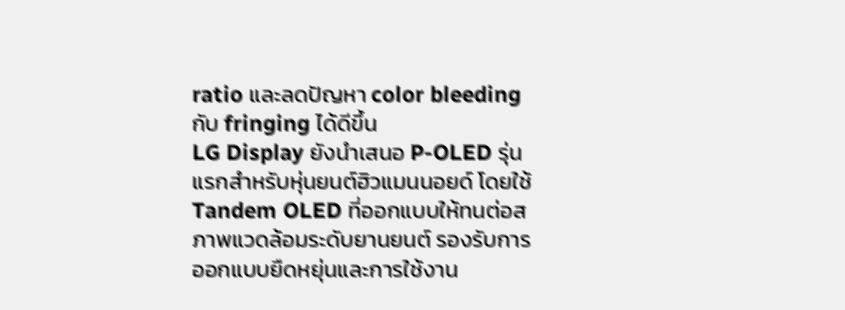ratio และลดปัญหา color bleeding กับ fringing ได้ดีขึ้น
LG Display ยังนำเสนอ P-OLED รุ่นแรกสำหรับหุ่นยนต์ฮิวแมนนอยด์ โดยใช้ Tandem OLED ที่ออกแบบให้ทนต่อสภาพแวดล้อมระดับยานยนต์ รองรับการออกแบบยืดหยุ่นและการใช้งาน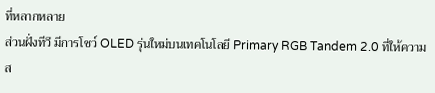ที่หลากหลาย
ส่วนฝั่งทีวี มีการโชว์ OLED รุ่นใหม่บนเทคโนโลยี Primary RGB Tandem 2.0 ที่ให้ความส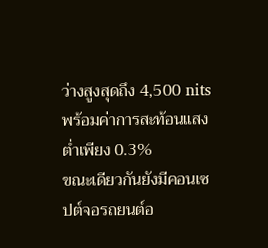ว่างสูงสุดถึง 4,500 nits พร้อมค่าการสะท้อนแสงต่ำเพียง 0.3%
ขณะเดียวกันยังมีคอนเซปต์จอรถยนต์อ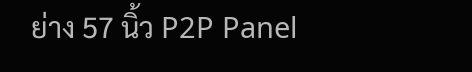ย่าง 57 นิ้ว P2P Panel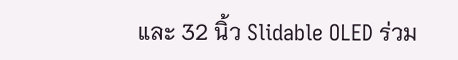และ 32 นิ้ว Slidable OLED ร่วม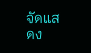จัดแสดง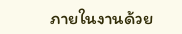ภายในงานด้วย